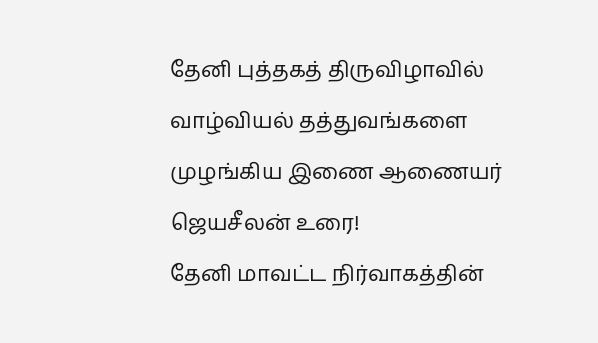தேனி புத்தகத் திருவிழாவில் வாழ்வியல் தத்துவங்களை முழங்கிய இணை ஆணையர் ஜெயசீலன் உரை!
தேனி மாவட்ட நிர்வாகத்தின்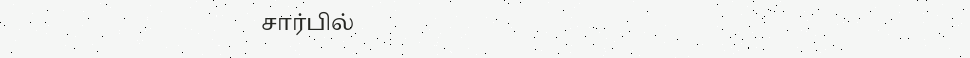சார்பில்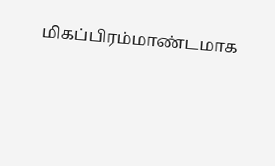மிகப்பிரம்மாண்டமாக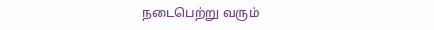நடைபெற்று வரும்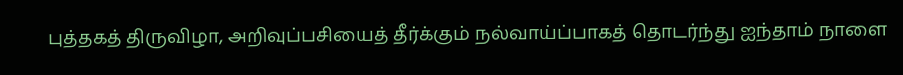புத்தகத் திருவிழா, அறிவுப்பசியைத் தீர்க்கும் நல்வாய்ப்பாகத் தொடர்ந்து ஐந்தாம் நாளை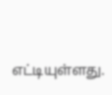எட்டியுள்ளது.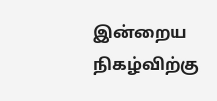இன்றைய நிகழ்விற்கு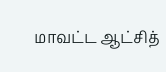மாவட்ட ஆட்சித்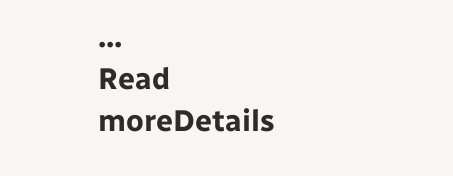...
Read moreDetails